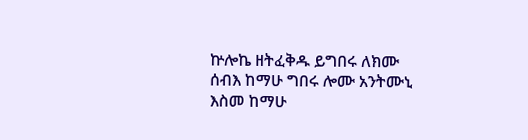ኵሎኬ ዘትፈቅዱ ይግበሩ ለክሙ ሰብእ ከማሁ ግበሩ ሎሙ አንትሙኒ እስመ ከማሁ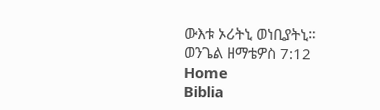ውእቱ ኦሪትኒ ወነቢያትኒ።
ወንጌል ዘማቴዎስ 7:12
Home
Biblia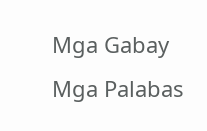Mga Gabay
Mga Palabas